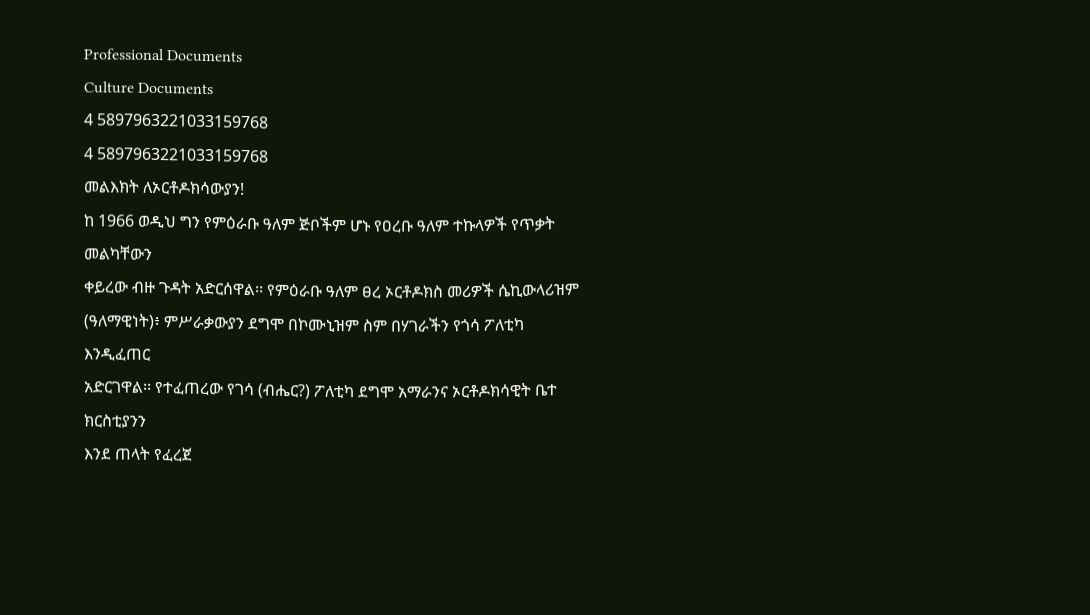Professional Documents
Culture Documents
4 5897963221033159768
4 5897963221033159768
መልእክት ለኦርቶዶክሳውያን!
ከ 1966 ወዲህ ግን የምዕራቡ ዓለም ጅቦችም ሆኑ የዐረቡ ዓለም ተኩላዎች የጥቃት መልካቸውን
ቀይረው ብዙ ጉዳት አድርሰዋል፡፡ የምዕራቡ ዓለም ፀረ ኦርቶዶክስ መሪዎች ሴኪውላሪዝም
(ዓለማዊነት)፥ ምሥራቃውያን ደግሞ በኮሙኒዝም ስም በሃገራችን የጎሳ ፖለቲካ እንዲፈጠር
አድርገዋል፡፡ የተፈጠረው የገሳ (ብሔር?) ፖለቲካ ደግሞ አማራንና ኦርቶዶክሳዊት ቤተ ክርስቲያንን
እንደ ጠላት የፈረጀ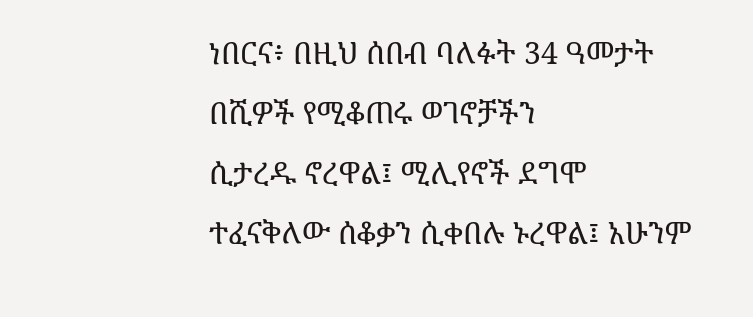ነበርና፥ በዚህ ሰበብ ባለፉት 34 ዓመታት በሺዎች የሚቆጠሩ ወገኖቻችን
ሲታረዱ ኖረዋል፤ ሚሊየኖች ደግሞ ተፈናቅለው ሰቆቃን ሲቀበሉ ኑረዋል፤ አሁንም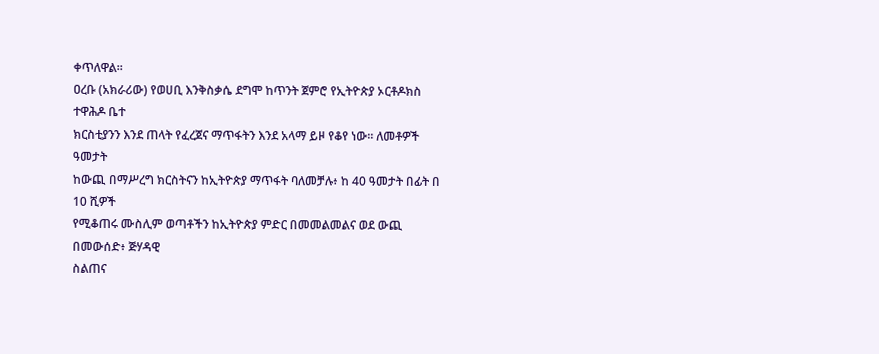ቀጥለዋል፡፡
ዐረቡ (አክራሪው) የወሀቢ እንቅስቃሴ ደግሞ ከጥንት ጀምሮ የኢትዮጵያ ኦርቶዶክስ ተዋሕዶ ቤተ
ክርስቲያንን እንደ ጠላት የፈረጀና ማጥፋትን እንደ አላማ ይዞ የቆየ ነው፡፡ ለመቶዎች ዓመታት
ከውጪ በማሥረግ ክርስትናን ከኢትዮጵያ ማጥፋት ባለመቻሉ፥ ከ 40 ዓመታት በፊት በ 10 ሺዎች
የሚቆጠሩ ሙስሊም ወጣቶችን ከኢትዮጵያ ምድር በመመልመልና ወደ ውጪ በመውሰድ፥ ጅሃዳዊ
ስልጠና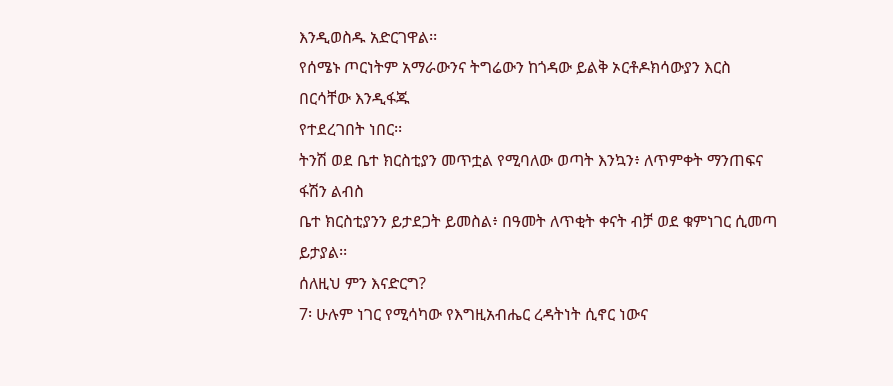እንዲወስዱ አድርገዋል፡፡
የሰሜኑ ጦርነትም አማራውንና ትግሬውን ከጎዳው ይልቅ ኦርቶዶክሳውያን እርስ በርሳቸው እንዲፋጁ
የተደረገበት ነበር፡፡
ትንሽ ወደ ቤተ ክርስቲያን መጥቷል የሚባለው ወጣት እንኳን፥ ለጥምቀት ማንጠፍና ፋሽን ልብስ
ቤተ ክርስቲያንን ይታደጋት ይመስል፥ በዓመት ለጥቂት ቀናት ብቻ ወደ ቁምነገር ሲመጣ ይታያል፡፡
ሰለዚህ ምን እናድርግ?
7፡ ሁሉም ነገር የሚሳካው የእግዚአብሔር ረዳትነት ሲኖር ነውና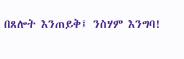በጸሎት እንጠይቅ፤ ንስሃም እንግባ!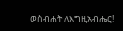ወስብሐት ለእግዚአብሔር!